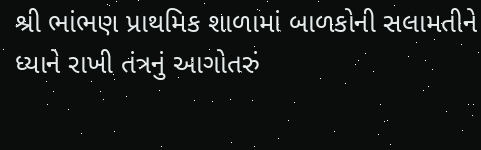શ્રી ભાંભણ પ્રાથમિક શાળામાં બાળકોની સલામતીને ધ્યાને રાખી તંત્રનું આગોતરું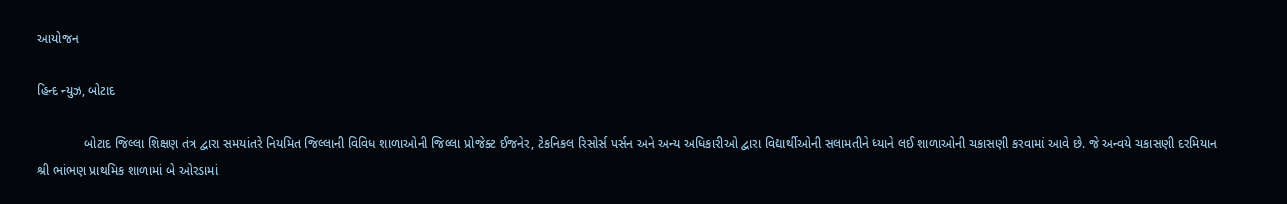આયોજન

હિન્દ ન્યુઝ, બોટાદ

             બોટાદ જિલ્લા શિક્ષણ તંત્ર દ્વારા સમયાંતરે નિયમિત જિલ્લાની વિવિધ શાળાઓની જિલ્લા પ્રોજેક્ટ ઈજનેર, ટેકનિકલ રિસોર્સ પર્સન અને અન્ય અધિકારીઓ દ્વારા વિદ્યાર્થીઓની સલામતીને ધ્યાને લઈ શાળાઓની ચકાસણી કરવામાં આવે છે. જે અન્વયે ચકાસણી દરમિયાન શ્રી ભાંભણ પ્રાથમિક શાળામાં બે ઓરડામાં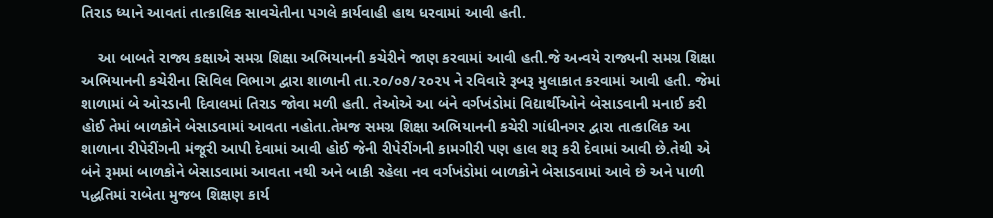તિરાડ ધ્યાને આવતાં તાત્કાલિક સાવચેતીના પગલે કાર્યવાહી હાથ ધરવામાં આવી હતી.

    આ બાબતે રાજ્ય કક્ષાએ સમગ્ર શિક્ષા અભિયાનની કચેરીને જાણ કરવામાં આવી હતી.જે અન્વયે રાજ્યની સમગ્ર શિક્ષા અભિયાનની કચેરીના સિવિલ વિભાગ દ્વારા શાળાની તા.૨૦/૦૭/૨૦૨૫ ને રવિવારે રૂબરૂ મુલાકાત કરવામાં આવી હતી. જેમાં શાળામાં બે ઓરડાની દિવાલમાં તિરાડ જોવા મળી હતી. તેઓએ આ બંને વર્ગખંડોમાં વિદ્યાર્થીઓને બેસાડવાની મનાઈ કરી હોઈ તેમાં બાળકોને બેસાડવામાં આવતા નહોતા.તેમજ સમગ્ર શિક્ષા અભિયાનની કચેરી ગાંધીનગર દ્વારા તાત્કાલિક આ શાળાના રીપેરીંગની મંજૂરી આપી દેવામાં આવી હોઈ જેની રીપેરીંગની કામગીરી પણ હાલ શરૂ કરી દેવામાં આવી છે.તેથી એ બંને રૂમમાં બાળકોને બેસાડવામાં આવતા નથી અને બાકી રહેલા નવ વર્ગખંડોમાં બાળકોને બેસાડવામાં આવે છે અને પાળી પદ્ધતિમાં રાબેતા મુજબ શિક્ષણ કાર્ય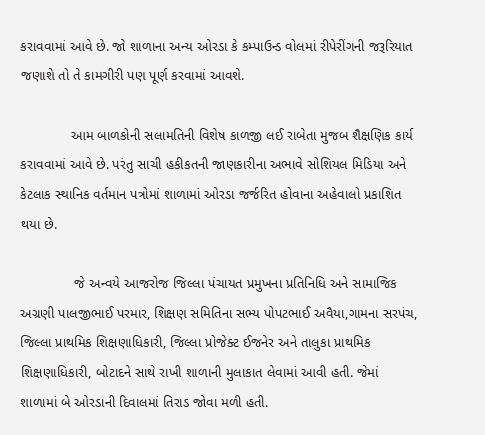કરાવવામાં આવે છે. જો શાળાના અન્ય ઓરડા કે કમ્પાઉન્ડ વોલમાં રીપેરીંગની જરૂરિયાત જણાશે તો તે કામગીરી પણ પૂર્ણ કરવામાં આવશે.

             આમ બાળકોની સલામતિની વિશેષ કાળજી લઈ રાબેતા મુજબ શૈક્ષણિક કાર્ય કરાવવામાં આવે છે. પરંતુ સાચી હકીકતની જાણકારીના અભાવે સોશિયલ મિડિયા અને કેટલાક સ્થાનિક વર્તમાન પત્રોમાં શાળામાં ઓરડા જર્જરિત હોવાના અહેવાલો પ્રકાશિત થયા છે.

              જે અન્વયે આજરોજ જિલ્લા પંચાયત પ્રમુખના પ્રતિનિધિ અને સામાજિક અગ્રણી પાલજીભાઈ પરમાર, શિક્ષણ સમિતિના સભ્ય પોપટભાઈ અવૈયા,ગામના સરપંચ, જિલ્લા પ્રાથમિક શિક્ષણાધિકારી, જિલ્લા પ્રોજેક્ટ ઈજનેર અને તાલુકા પ્રાથમિક શિક્ષણાધિકારી, બોટાદને સાથે રાખી શાળાની મુલાકાત લેવામાં આવી હતી. જેમાં શાળામાં બે ઓરડાની દિવાલમાં તિરાડ જોવા મળી હતી.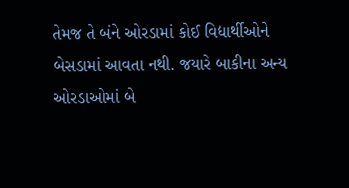તેમજ તે બંને ઓરડામાં કોઈ વિદ્યાર્થીઓને બેસડામાં આવતા નથી. જયારે બાકીના અન્ય ઓરડાઓમાં બે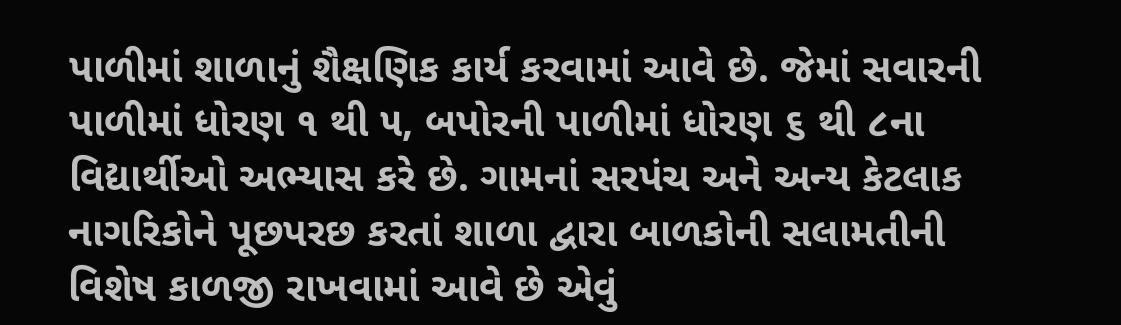પાળીમાં શાળાનું શૈક્ષણિક કાર્ય કરવામાં આવે છે. જેમાં સવારની પાળીમાં ધોરણ ૧ થી ૫, બપોરની પાળીમાં ધોરણ ૬ થી ૮ના વિદ્યાર્થીઓ અભ્યાસ કરે છે. ગામનાં સરપંચ અને અન્ય કેટલાક નાગરિકોને પૂછપરછ કરતાં શાળા દ્વારા બાળકોની સલામતીની વિશેષ કાળજી રાખવામાં આવે છે એવું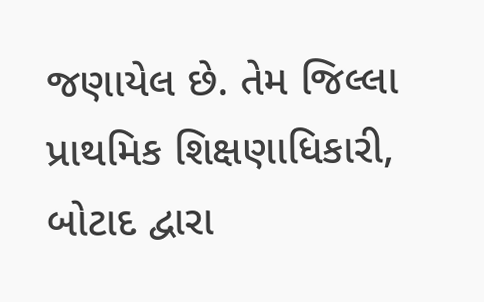જણાયેલ છે. તેમ જિલ્લા પ્રાથમિક શિક્ષણાધિકારી, બોટાદ દ્વારા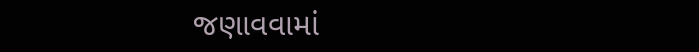જણાવવામાં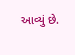આવ્યું છે.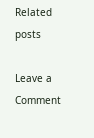Related posts

Leave a Comment